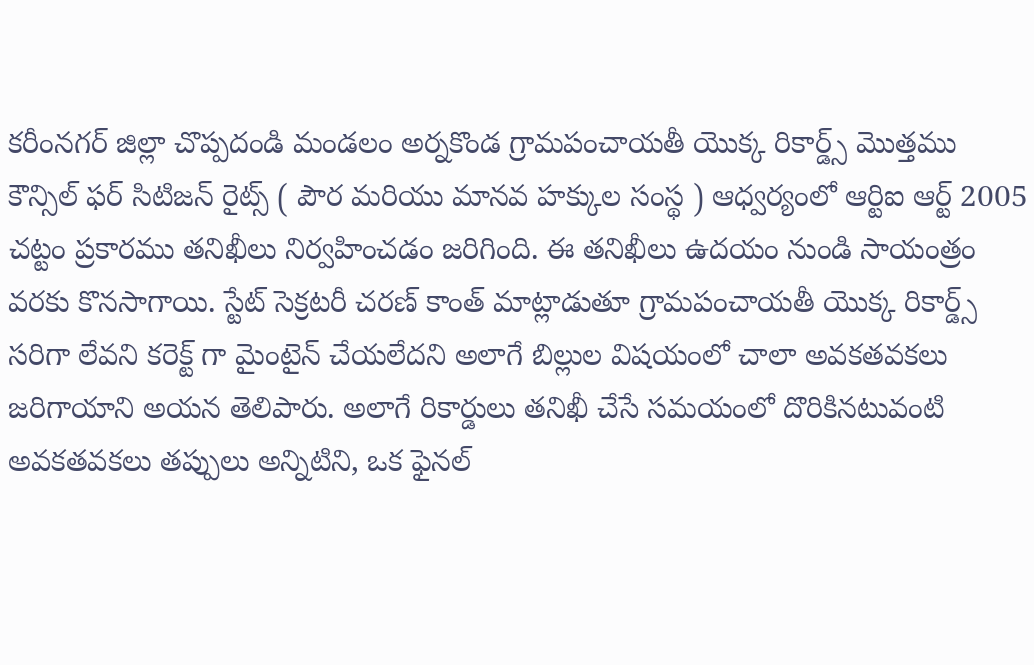కరీంనగర్ జిల్లా చొప్పదండి మండలం అర్నకొండ గ్రామపంచాయతీ యొక్క రికార్డ్స్ మొత్తము కౌన్సిల్ ఫర్ సిటిజన్ రైట్స్ ( పౌర మరియు మానవ హక్కుల సంస్థ ) ఆధ్వర్యంలో ఆర్టిఐ ఆర్ట్ 2005 చట్టం ప్రకారము తనిఖీలు నిర్వహించడం జరిగింది. ఈ తనిఖీలు ఉదయం నుండి సాయంత్రం వరకు కొనసాగాయి. స్టేట్ సెక్రటరీ చరణ్ కాంత్ మాట్లాడుతూ గ్రామపంచాయతీ యొక్క రికార్డ్స్ సరిగా లేవని కరెక్ట్ గా మైంటైన్ చేయలేదని అలాగే బిల్లుల విషయంలో చాలా అవకతవకలు జరిగాయాని అయన తెలిపారు. అలాగే రికార్డులు తనిఖీ చేసే సమయంలో దొరికినటువంటి అవకతవకలు తప్పులు అన్నిటిని, ఒక ఫైనల్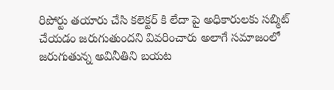రిపోర్టు తయారు చేసి కలెక్టర్ కి లేదా పై అధికారులకు సబ్మిట్ చేయడం జరుగుతుందని వివరించారు అలాగే సమాజంలో జరుగుతున్న అవినీతిని బయట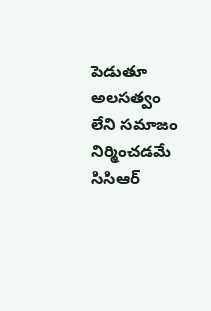పెడుతూ అలసత్వం లేని సమాజం నిర్మించడమే సిసిఆర్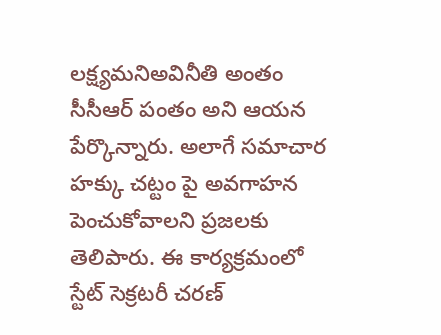లక్ష్యమనిఅవినీతి అంతం సీసీఆర్ పంతం అని ఆయన పేర్కొన్నారు. అలాగే సమాచార హక్కు చట్టం పై అవగాహన పెంచుకోవాలని ప్రజలకు తెలిపారు. ఈ కార్యక్రమంలో స్టేట్ సెక్రటరీ చరణ్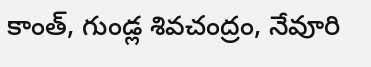కాంత్, గుండ్ల శివచంద్రం, నేవూరి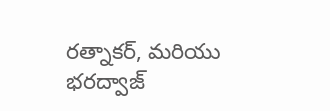రత్నాకర్, మరియు భరద్వాజ్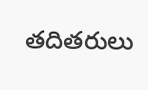తదితరులు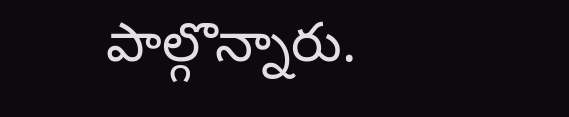పాల్గొన్నారు.